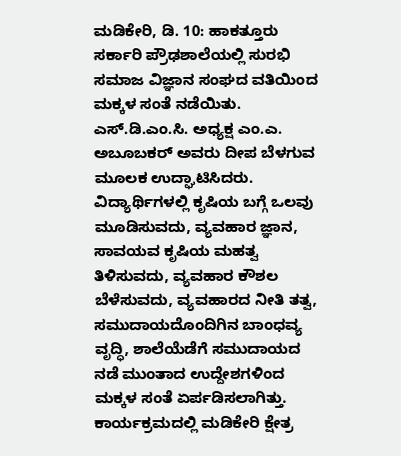ಮಡಿಕೇರಿ, ಡಿ. 10: ಹಾಕತ್ತೂರು ಸರ್ಕಾರಿ ಪ್ರೌಢಶಾಲೆಯಲ್ಲಿ ಸುರಭಿ ಸಮಾಜ ವಿಜ್ಞಾನ ಸಂಘದ ವತಿಯಿಂದ ಮಕ್ಕಳ ಸಂತೆ ನಡೆಯಿತು.
ಎಸ್.ಡಿ.ಎಂ.ಸಿ. ಅಧ್ಯಕ್ಷ ಎಂ.ಎ. ಅಬೂಬಕರ್ ಅವರು ದೀಪ ಬೆಳಗುವ ಮೂಲಕ ಉದ್ಘಾಟಿಸಿದರು. ವಿದ್ಯಾರ್ಥಿಗಳಲ್ಲಿ ಕೃಷಿಯ ಬಗ್ಗೆ ಒಲವು ಮೂಡಿಸುವದು, ವ್ಯವಹಾರ ಜ್ಞಾನ, ಸಾವಯವ ಕೃಷಿಯ ಮಹತ್ವ ತಿಳಿಸುವದು, ವ್ಯವಹಾರ ಕೌಶಲ ಬೆಳೆಸುವದು, ವ್ಯವಹಾರದ ನೀತಿ ತತ್ವ, ಸಮುದಾಯದೊಂದಿಗಿನ ಬಾಂಧವ್ಯ ವೃದ್ಧಿ, ಶಾಲೆಯೆಡೆಗೆ ಸಮುದಾಯದ ನಡೆ ಮುಂತಾದ ಉದ್ದೇಶಗಳಿಂದ ಮಕ್ಕಳ ಸಂತೆ ಏರ್ಪಡಿಸಲಾಗಿತ್ತು.
ಕಾರ್ಯಕ್ರಮದಲ್ಲಿ ಮಡಿಕೇರಿ ಕ್ಷೇತ್ರ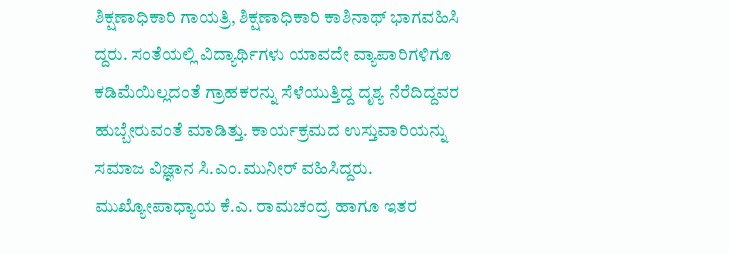ಶಿಕ್ಷಣಾಧಿಕಾರಿ ಗಾಯತ್ರಿ, ಶಿಕ್ಷಣಾಧಿಕಾರಿ ಕಾಶಿನಾಥ್ ಭಾಗವಹಿಸಿ ದ್ದರು. ಸಂತೆಯಲ್ಲಿ ವಿದ್ಯಾರ್ಥಿಗಳು ಯಾವದೇ ವ್ಯಾಪಾರಿಗಳಿಗೂ ಕಡಿಮೆಯಿಲ್ಲದಂತೆ ಗ್ರಾಹಕರನ್ನು ಸೆಳೆಯುತ್ತಿದ್ದ ದೃಶ್ಯ ನೆರೆದಿದ್ದವರ ಹುಬ್ಬೇರುವಂತೆ ಮಾಡಿತ್ತು. ಕಾರ್ಯಕ್ರಮದ ಉಸ್ತುವಾರಿಯನ್ನು ಸಮಾಜ ವಿಜ್ಞಾನ ಸಿ.ಎಂ.ಮುನೀರ್ ವಹಿಸಿದ್ದರು. ಮುಖ್ಯೋಪಾಧ್ಯಾಯ ಕೆ.ಎ. ರಾಮಚಂದ್ರ ಹಾಗೂ ಇತರ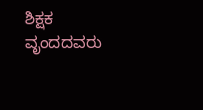ಶಿಕ್ಷಕ ವೃಂದದವರು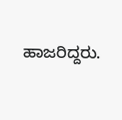ಹಾಜರಿದ್ದರು.